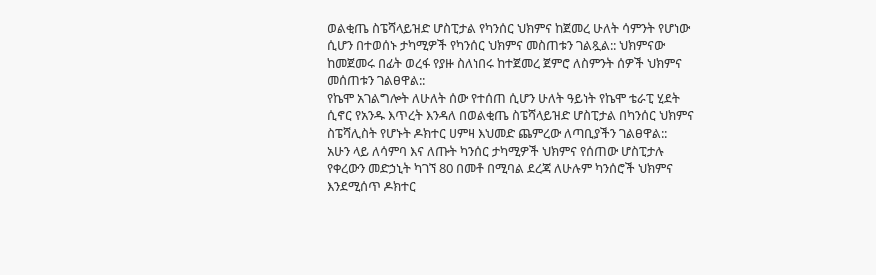ወልቂጤ ስፔሻላይዝድ ሆስፒታል የካንሰር ህክምና ከጀመረ ሁለት ሳምንት የሆነው ሲሆን በተወሰኑ ታካሚዎች የካንሰር ህክምና መስጠቱን ገልጿል:: ህክምናው ከመጀመሩ በፊት ወረፋ የያዙ ስለነበሩ ከተጀመረ ጀምሮ ለስምንት ሰዎች ህክምና መሰጠቱን ገልፀዋል::
የኬሞ አገልግሎት ለሁለት ሰው የተሰጠ ሲሆን ሁለት ዓይነት የኬሞ ቴራፒ ሂደት ሲኖር የአንዱ እጥረት እንዳለ በወልቂጤ ስፔሻላይዝድ ሆስፒታል በካንሰር ህክምና ስፔሻሊስት የሆኑት ዶክተር ሀምዛ እህመድ ጨምረው ለጣቢያችን ገልፀዋል::
አሁን ላይ ለሳምባ እና ለጡት ካንሰር ታካሚዎች ህክምና የሰጠው ሆስፒታሉ የቀረውን መድኃኒት ካገኘ 80 በመቶ በሚባል ደረጃ ለሁሉም ካንሰሮች ህክምና እንደሚሰጥ ዶክተር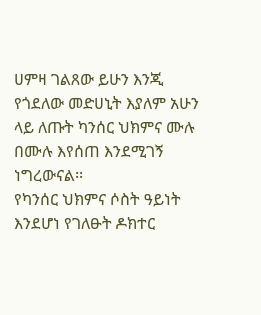ሀምዛ ገልጸው ይሁን እንጂ የጎደለው መድሀኒት እያለም አሁን ላይ ለጡት ካንሰር ህክምና ሙሉ በሙሉ እየሰጠ እንደሚገኝ ነግረውናል፡፡
የካንሰር ህክምና ሶስት ዓይነት እንደሆነ የገለፁት ዶክተር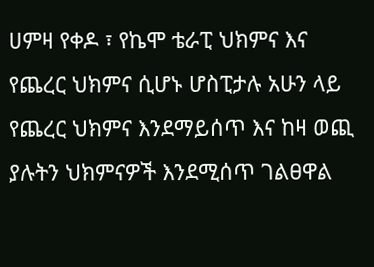ሀምዛ የቀዶ ፣ የኬሞ ቴራፒ ህክምና እና የጨረር ህክምና ሲሆኑ ሆስፒታሉ አሁን ላይ የጨረር ህክምና እንደማይሰጥ እና ከዛ ወጪ ያሉትን ህክምናዎች እንደሚሰጥ ገልፀዋል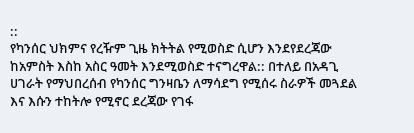::
የካንሰር ህክምና የረዥም ጊዜ ክትትል የሚወስድ ሲሆን እንደየደረጃው ከአምስት እስከ አስር ዓመት እንደሚወስድ ተናግረዋል:: በተለይ በአዳጊ ሀገራት የማህበረሰብ የካንሰር ግንዛቤን ለማሳደግ የሚሰሩ ስራዎች መጓደል እና እሱን ተከትሎ የሚኖር ደረጃው የገፋ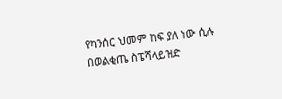የካንሰር ህመም ከፍ ያለ ነው ሲሉ በወልቂጤ ስፔሻላይዝድ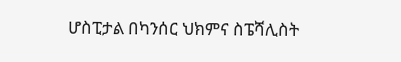ሆስፒታል በካንሰር ህክምና ስፔሻሊስት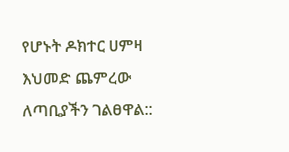የሆኑት ዶክተር ሀምዛ እህመድ ጨምረው ለጣቢያችን ገልፀዋል::